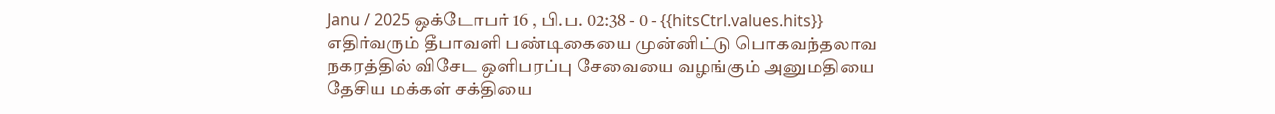Janu / 2025 ஒக்டோபர் 16 , பி.ப. 02:38 - 0 - {{hitsCtrl.values.hits}}
எதிர்வரும் தீபாவளி பண்டிகையை முன்னிட்டு பொகவந்தலாவ நகரத்தில் விசேட ஒளிபரப்பு சேவையை வழங்கும் அனுமதியை தேசிய மக்கள் சக்தியை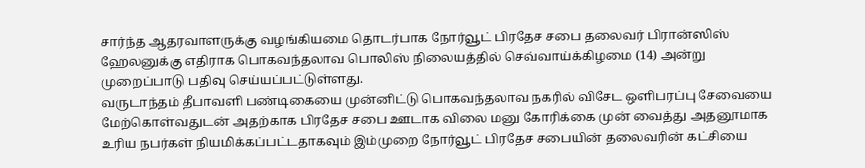சார்ந்த ஆதரவாளருக்கு வழங்கியமை தொடர்பாக நோர்வூட் பிரதேச சபை தலைவர் பிரான்ஸிஸ் ஹேலனுக்கு எதிராக பொகவந்தலாவ பொலிஸ் நிலையத்தில் செவ்வாய்க்கிழமை (14) அன்று முறைப்பாடு பதிவு செய்யப்பட்டுள்ளது.
வருடாந்தம் தீபாவளி பண்டிகையை முன்னிட்டு பொகவந்தலாவ நகரில் விசேட ஒளிபரப்பு சேவையை மேற்கொள்வதுடன் அதற்காக பிரதேச சபை ஊடாக விலை மனு கோரிக்கை முன் வைத்து அதனூமாக உரிய நபர்கள் நியமிக்கப்பட்டதாகவும் இம்முறை நோர்வூட் பிரதேச சபையின் தலைவரின் கட்சியை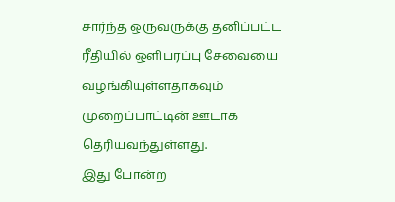சார்ந்த ஒருவருக்கு தனிப்பட்ட ரீதியில் ஒளிபரப்பு சேவையை வழங்கியுள்ளதாகவும் முறைப்பாட்டின் ஊடாக தெரியவந்துள்ளது.
இது போன்ற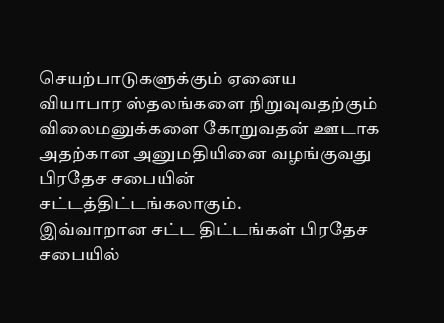செயற்பாடுகளுக்கும் ஏனைய வியாபார ஸ்தலங்களை நிறுவுவதற்கும் விலைமனுக்களை கோறுவதன் ஊடாக அதற்கான அனுமதியினை வழங்குவது பிரதேச சபையின் சட்டத்திட்டங்கலாகும்.
இவ்வாறான சட்ட திட்டங்கள் பிரதேச சபையில்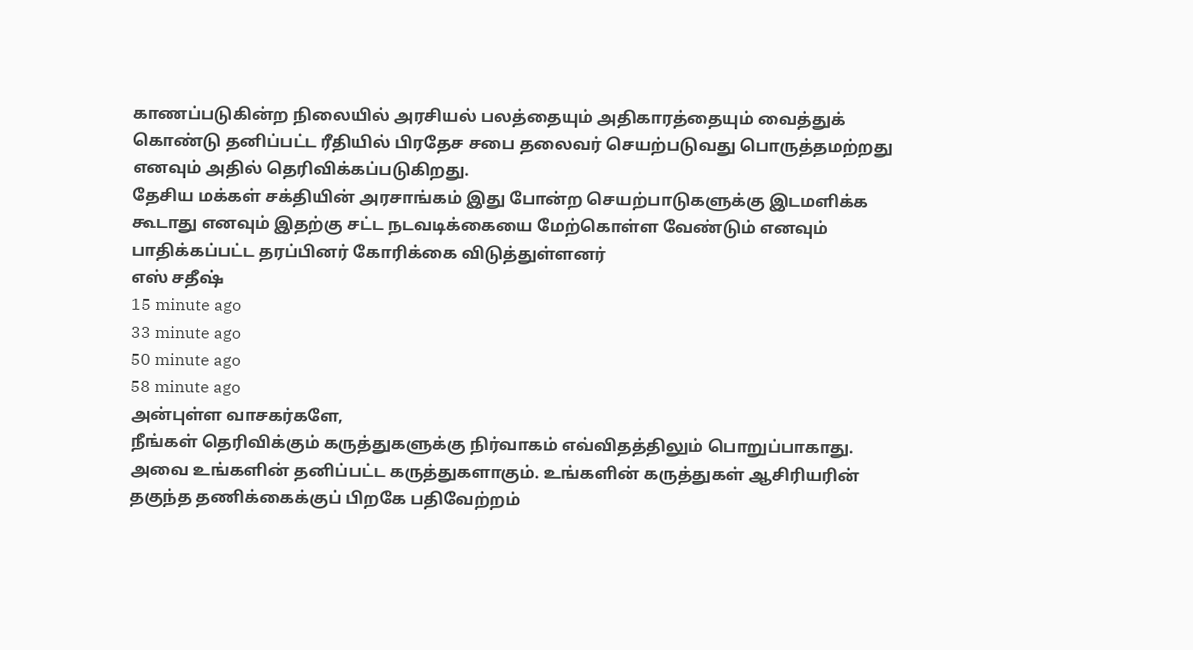காணப்படுகின்ற நிலையில் அரசியல் பலத்தையும் அதிகாரத்தையும் வைத்துக் கொண்டு தனிப்பட்ட ரீதியில் பிரதேச சபை தலைவர் செயற்படுவது பொருத்தமற்றது எனவும் அதில் தெரிவிக்கப்படுகிறது.
தேசிய மக்கள் சக்தியின் அரசாங்கம் இது போன்ற செயற்பாடுகளுக்கு இடமளிக்க கூடாது எனவும் இதற்கு சட்ட நடவடிக்கையை மேற்கொள்ள வேண்டும் எனவும் பாதிக்கப்பட்ட தரப்பினர் கோரிக்கை விடுத்துள்ளனர்
எஸ் சதீஷ்
15 minute ago
33 minute ago
50 minute ago
58 minute ago
அன்புள்ள வாசகர்களே,
நீங்கள் தெரிவிக்கும் கருத்துகளுக்கு நிர்வாகம் எவ்விதத்திலும் பொறுப்பாகாது. அவை உங்களின் தனிப்பட்ட கருத்துகளாகும். உங்களின் கருத்துகள் ஆசிரியரின் தகுந்த தணிக்கைக்குப் பிறகே பதிவேற்றம்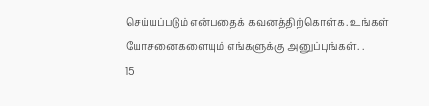செய்யப்படும் என்பதைக் கவனத்திற்கொள்க. உங்கள் யோசனைகளையும் எங்களுக்கு அனுப்புங்கள். .
15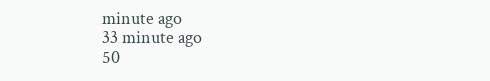minute ago
33 minute ago
50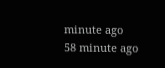minute ago
58 minute ago